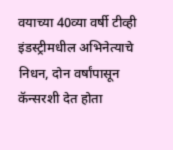वयाच्या 40व्या वर्षी टीव्ही इंडस्ट्रीमधील अभिनेत्याचे निधन, दोन वर्षांपासून कॅन्सरशी देत होता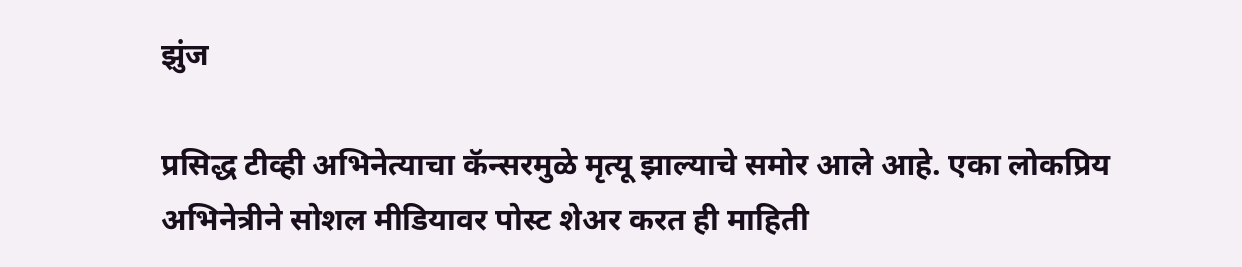झुंज

प्रसिद्ध टीव्ही अभिनेत्याचा कॅन्सरमुळे मृत्यू झाल्याचे समोर आले आहे. एका लोकप्रिय अभिनेत्रीने सोशल मीडियावर पोस्ट शेअर करत ही माहिती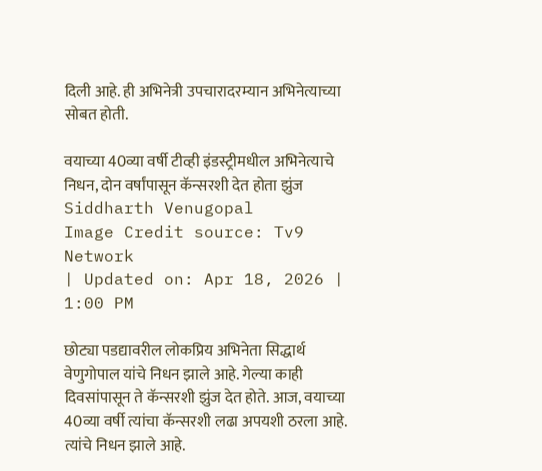दिली आहे. ही अभिनेत्री उपचारादरम्यान अभिनेत्याच्या सोबत होती.

वयाच्या 40व्या वर्षी टीव्ही इंडस्ट्रीमधील अभिनेत्याचे निधन, दोन वर्षांपासून कॅन्सरशी देत होता झुंज
Siddharth Venugopal
Image Credit source: Tv9 Network
| Updated on: Apr 18, 2026 | 1:00 PM

छोट्या पडद्यावरील लोकप्रिय अभिनेता सिद्धार्थ वेणुगोपाल यांचे निधन झाले आहे. गेल्या काही दिवसांपासून ते कॅन्सरशी झुंज देत होते. आज, वयाच्या 40व्या वर्षी त्यांचा कॅन्सरशी लढा अपयशी ठरला आहे. त्यांचे निधन झाले आहे.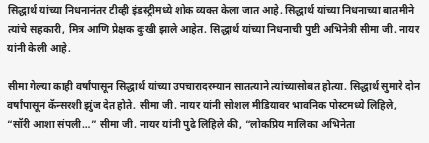सिद्धार्थ यांच्या निधनानंतर टीव्ही इंडस्ट्रीमध्ये शोक व्यक्त केला जात आहे. सिद्धार्थ यांच्या निधनाच्या बातमीने त्यांचे सहकारी, मित्र आणि प्रेक्षक दुःखी झाले आहेत. सिद्धार्थ यांच्या निधनाची पुष्टी अभिनेत्री सीमा जी. नायर यांनी केली आहे.

सीमा गेल्या काही वर्षांपासून सिद्धार्थ यांच्या उपचारादरम्यान सातत्याने त्यांच्यासोबत होत्या. सिद्धार्थ सुमारे दोन वर्षांपासून कॅन्सरशी झुंज देत होते. सीमा जी. नायर यांनी सोशल मीडियावर भावनिक पोस्टमध्ये लिहिले, “सॉरी आशा संपली…” सीमा जी. नायर यांनी पुढे लिहिले की, “लोकप्रिय मालिका अभिनेता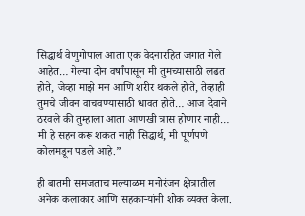सिद्धार्थ वेणुगोपाल आता एक वेदनारहित जगात गेले आहेत… गेल्या दोन वर्षांपासून मी तुमच्यासाठी लढत होते, जेव्हा माझे मन आणि शरीर थकले होते, तेव्हाही तुमचे जीवन वाचवण्यासाठी धावत होते… आज देवाने ठरवले की तुम्हाला आता आणखी त्रास होणार नाही… मी हे सहन करू शकत नाही सिद्धार्थ, मी पूर्णपणे कोलमडून पडले आहे.”

ही बातमी समजताच मल्याळम मनोरंजन क्षेत्रातील अनेक कलाकार आणि सहकाऱ्यांनी शोक व्यक्त केला.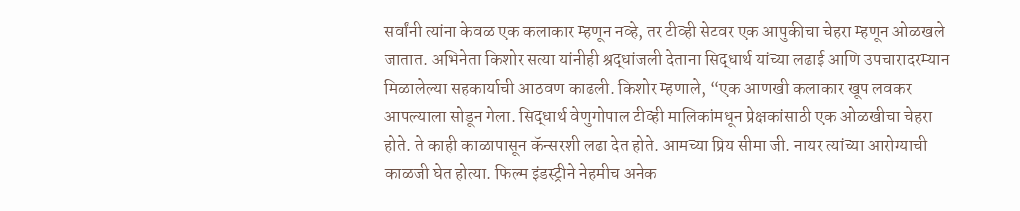सर्वांनी त्यांना केवळ एक कलाकार म्हणून नव्हे, तर टीव्ही सेटवर एक आपुकीचा चेहरा म्हणून ओळखले जातात. अभिनेता किशोर सत्या यांनीही श्रद्धांजली देताना सिद्धार्थ यांच्या लढाई आणि उपचारादरम्यान मिळालेल्या सहकार्याची आठवण काढली. किशोर म्हणाले, “एक आणखी कलाकार खूप लवकर आपल्याला सोडून गेला. सिद्धार्थ वेणुगोपाल टीव्ही मालिकांमधून प्रेक्षकांसाठी एक ओळखीचा चेहरा होते. ते काही काळापासून कॅन्सरशी लढा देत होते. आमच्या प्रिय सीमा जी. नायर त्यांच्या आरोग्याची काळजी घेत होत्या. फिल्म इंडस्ट्रीने नेहमीच अनेक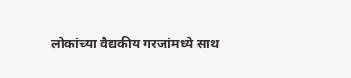लोकांच्या वैद्यकीय गरजांमध्ये साथ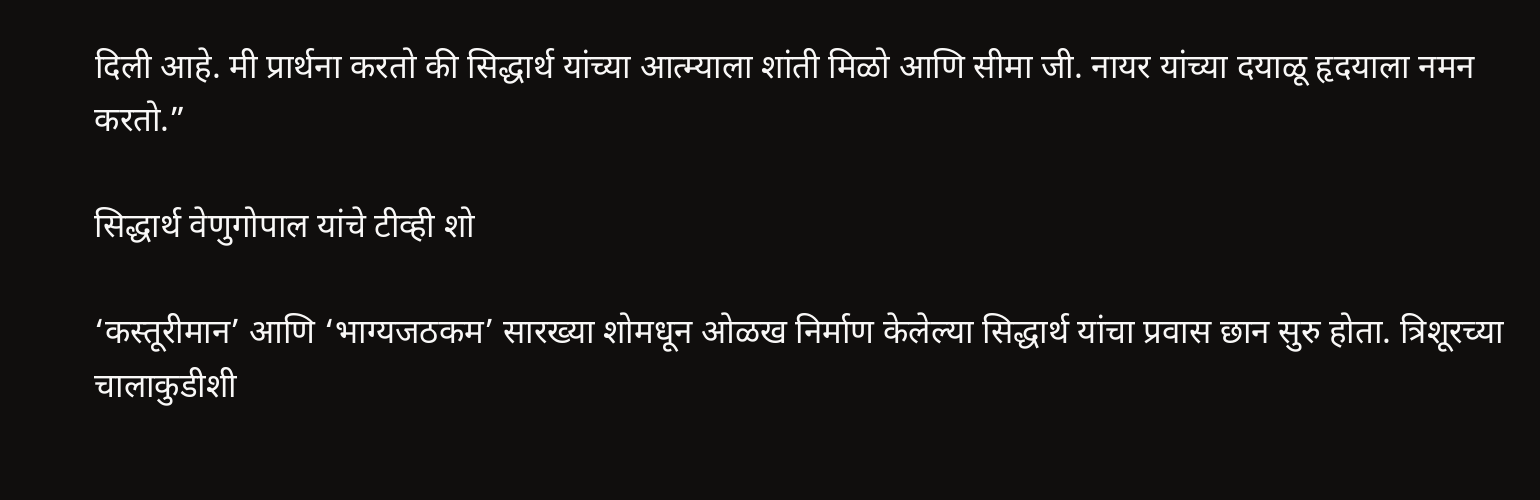दिली आहे. मी प्रार्थना करतो की सिद्धार्थ यांच्या आत्म्याला शांती मिळो आणि सीमा जी. नायर यांच्या दयाळू हृदयाला नमन करतो.”

सिद्धार्थ वेणुगोपाल यांचे टीव्ही शो

‘कस्तूरीमान’ आणि ‘भाग्यजठकम’ सारख्या शोमधून ओळख निर्माण केलेल्या सिद्धार्थ यांचा प्रवास छान सुरु होता. त्रिशूरच्या चालाकुडीशी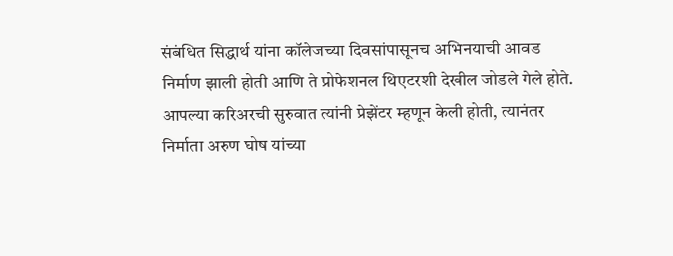संबंधित सिद्धार्थ यांना कॉलेजच्या दिवसांपासूनच अभिनयाची आवड निर्माण झाली होती आणि ते प्रोफेशनल थिएटरशी देखील जोडले गेले होते. आपल्या करिअरची सुरुवात त्यांनी प्रेझेंटर म्हणून केली होती, त्यानंतर निर्माता अरुण घोष यांच्या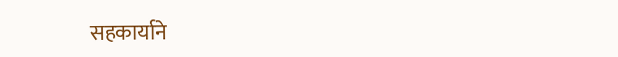सहकार्याने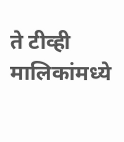ते टीव्ही मालिकांमध्ये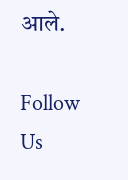आले.

Follow Us